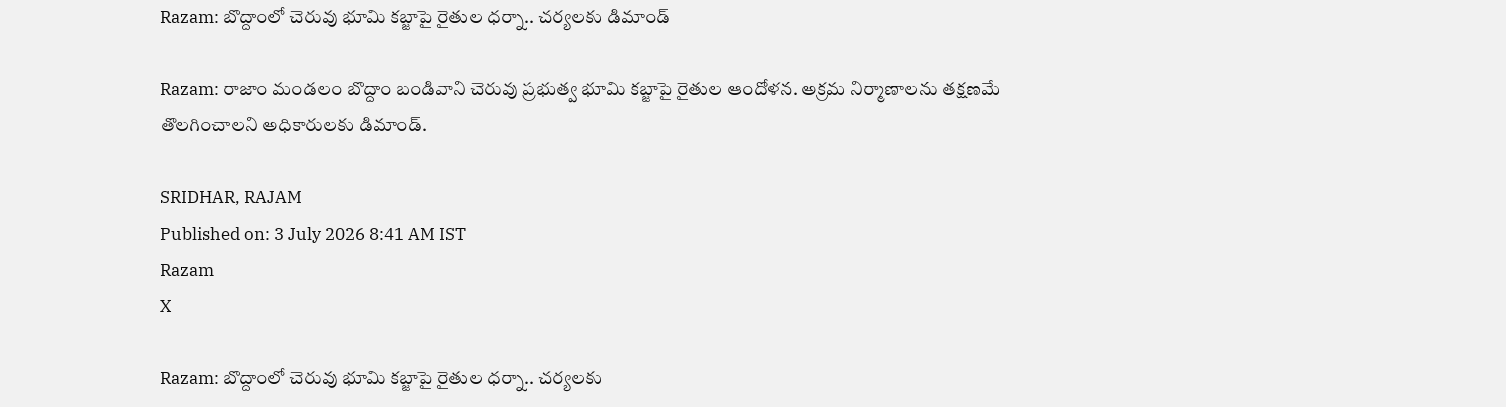Razam: బొద్దాంలో చెరువు భూమి కబ్జాపై రైతుల ధర్నా.. చర్యలకు డిమాండ్

Razam: రాజాం మండలం బొద్దాం బండివాని చెరువు ప్రభుత్వ భూమి కబ్జాపై రైతుల ఆందోళన. అక్రమ నిర్మాణాలను తక్షణమే తొలగించాలని అధికారులకు డిమాండ్.

SRIDHAR, RAJAM
Published on: 3 July 2026 8:41 AM IST
Razam
X

Razam: బొద్దాంలో చెరువు భూమి కబ్జాపై రైతుల ధర్నా.. చర్యలకు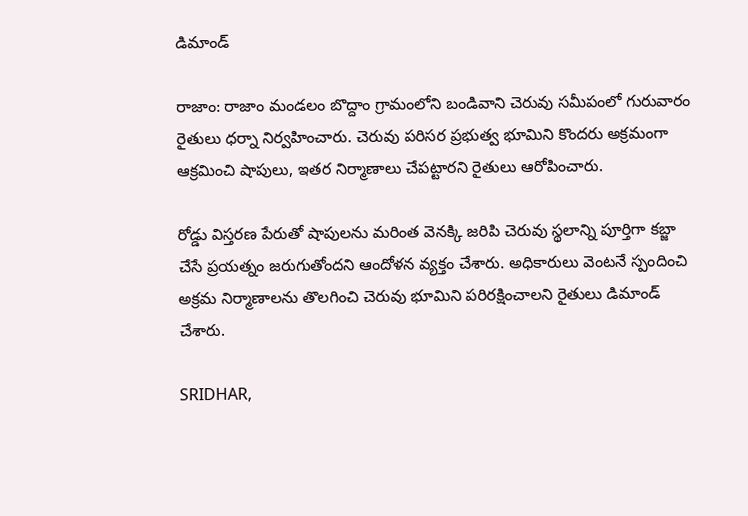డిమాండ్

రాజాం: రాజాం మండలం బొద్దాం గ్రామంలోని బండివాని చెరువు సమీపంలో గురువారం రైతులు ధర్నా నిర్వహించారు. చెరువు పరిసర ప్రభుత్వ భూమిని కొందరు అక్రమంగా ఆక్రమించి షాపులు, ఇతర నిర్మాణాలు చేపట్టారని రైతులు ఆరోపించారు.

రోడ్డు విస్తరణ పేరుతో షాపులను మరింత వెనక్కి జరిపి చెరువు స్థలాన్ని పూర్తిగా కబ్జా చేసే ప్రయత్నం జరుగుతోందని ఆందోళన వ్యక్తం చేశారు. అధికారులు వెంటనే స్పందించి అక్రమ నిర్మాణాలను తొలగించి చెరువు భూమిని పరిరక్షించాలని రైతులు డిమాండ్ చేశారు.

SRIDHAR,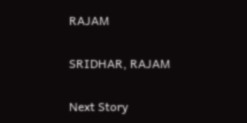RAJAM

SRIDHAR, RAJAM

Next Story